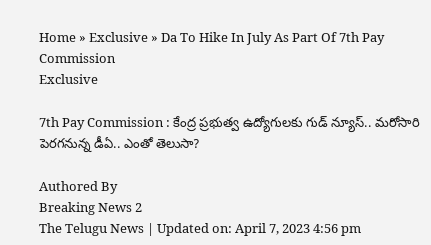Home » Exclusive » Da To Hike In July As Part Of 7th Pay Commission
Exclusive

7th Pay Commission : కేంద్ర ప్రభుత్వ ఉద్యోగులకు గుడ్ న్యూస్.. మరోసారి పెరగనున్న డీఏ.. ఎంతో తెలుసా?

Authored By
Breaking News 2
The Telugu News | Updated on: April 7, 2023 4:56 pm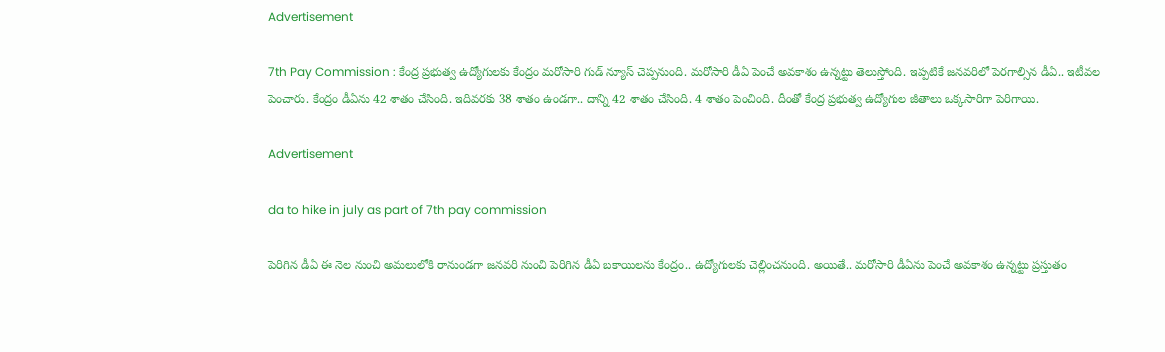Advertisement

7th Pay Commission : కేంద్ర ప్రభుత్వ ఉద్యోగులకు కేంద్రం మరోసారి గుడ్ న్యూస్ చెప్పనుంది. మరోసారి డీఏ పెంచే అవకాశం ఉన్నట్టు తెలుస్తోంది. ఇప్పటికే జనవరిలో పెరగాల్సిన డీఏ.. ఇటీవల పెంచారు. కేంద్రం డీఏను 42 శాతం చేసింది. ఇదివరకు 38 శాతం ఉండగా.. దాన్ని 42 శాతం చేసింది. 4 శాతం పెంచింది. దీంతో కేంద్ర ప్రభుత్వ ఉద్యోగుల జీతాలు ఒక్కసారిగా పెరిగాయి.

Advertisement

da to hike in july as part of 7th pay commission

పెరిగిన డీఏ ఈ నెల నుంచి అమలులోకి రానుండగా జనవరి నుంచి పెరిగిన డీఏ బకాయిలను కేంద్రం.. ఉద్యోగులకు చెల్లించనుంది. అయితే.. మరోసారి డీఏను పెంచే అవకాశం ఉన్నట్టు ప్రస్తుతం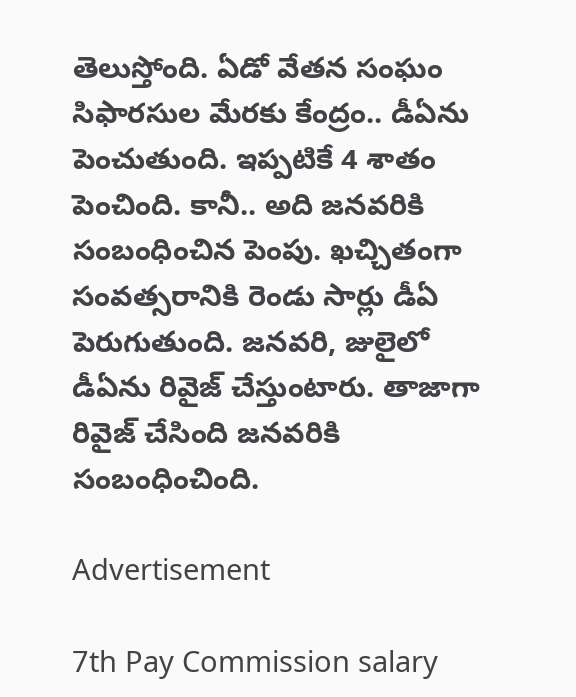తెలుస్తోంది. ఏడో వేతన సంఘం సిఫారసుల మేరకు కేంద్రం.. డీఏను పెంచుతుంది. ఇప్పటికే 4 శాతం పెంచింది. కానీ.. అది జనవరికి సంబంధించిన పెంపు. ఖచ్చితంగా సంవత్సరానికి రెండు సార్లు డీఏ పెరుగుతుంది. జనవరి, జులైలో డీఏను రివైజ్ చేస్తుంటారు. తాజాగా రివైజ్ చేసింది జనవరికి సంబంధించింది.

Advertisement

7th Pay Commission salary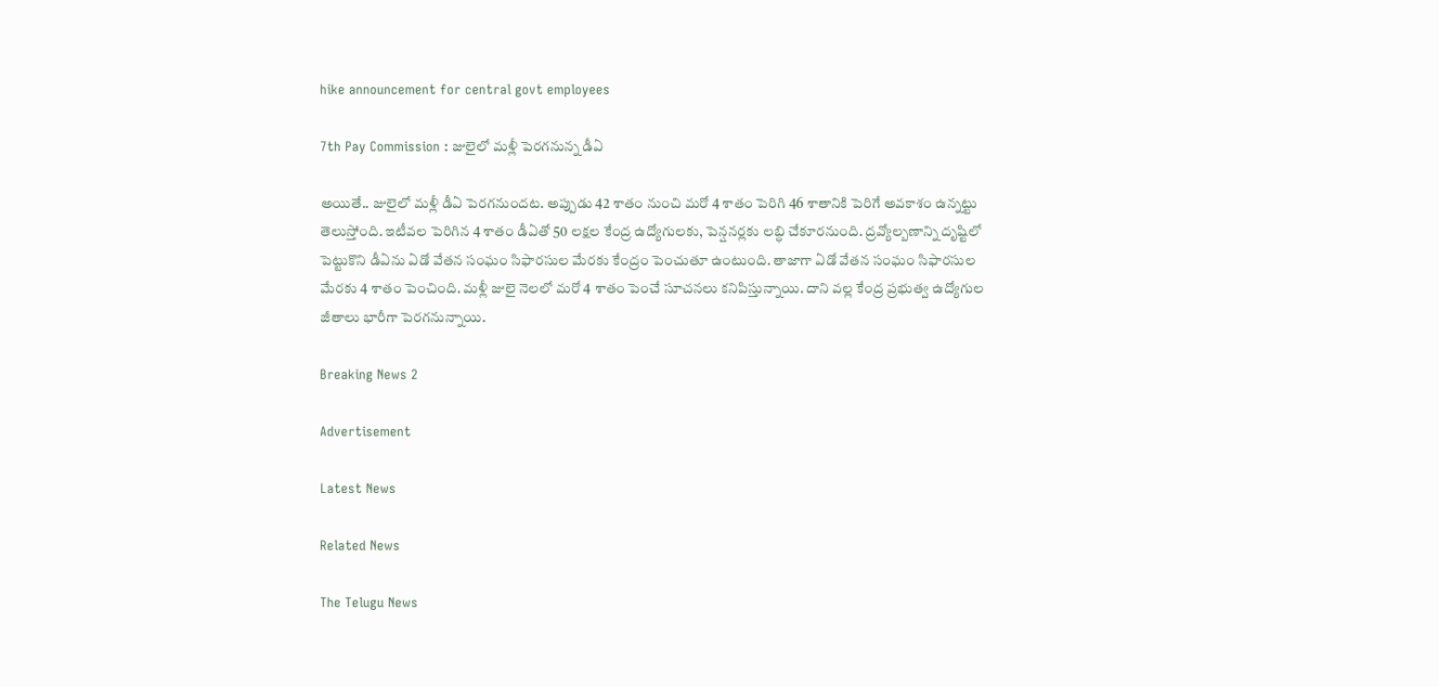hike announcement for central govt employees

7th Pay Commission : జులైలో మళ్లీ పెరగనున్న డీఏ

అయితే.. జులైలో మళ్లీ డీఏ పెరగనుందట. అప్పుడు 42 శాతం నుంచి మరో 4 శాతం పెరిగి 46 శాతానికి పెరిగే అవకాశం ఉన్నట్టు తెలుస్తోంది. ఇటీవల పెరిగిన 4 శాతం డీఏతో 50 లక్షల కేంద్ర ఉద్యోగులకు, పెన్షనర్లకు లబ్ధి చేకూరనుంది. ద్రవ్యోల్బణాన్ని దృష్టిలో పెట్టుకొని డీఏను ఏడో వేతన సంఘం సిఫారసుల మేరకు కేంద్రం పెంచుతూ ఉంటుంది. తాజాగా ఏడో వేతన సంఘం సిఫారసుల మేరకు 4 శాతం పెంచింది. మళ్లీ జులై నెలలో మరో 4 శాతం పెంచే సూచనలు కనిపిస్తున్నాయి. దాని వల్ల కేంద్ర ప్రభుత్వ ఉద్యోగుల జీతాలు భారీగా పెరగనున్నాయి.

Breaking News 2

Advertisement

Latest News

Related News

The Telugu News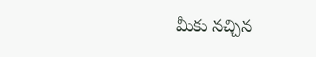మీకు నచ్చిన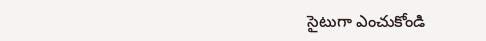సైటుగా ఎంచుకోండి